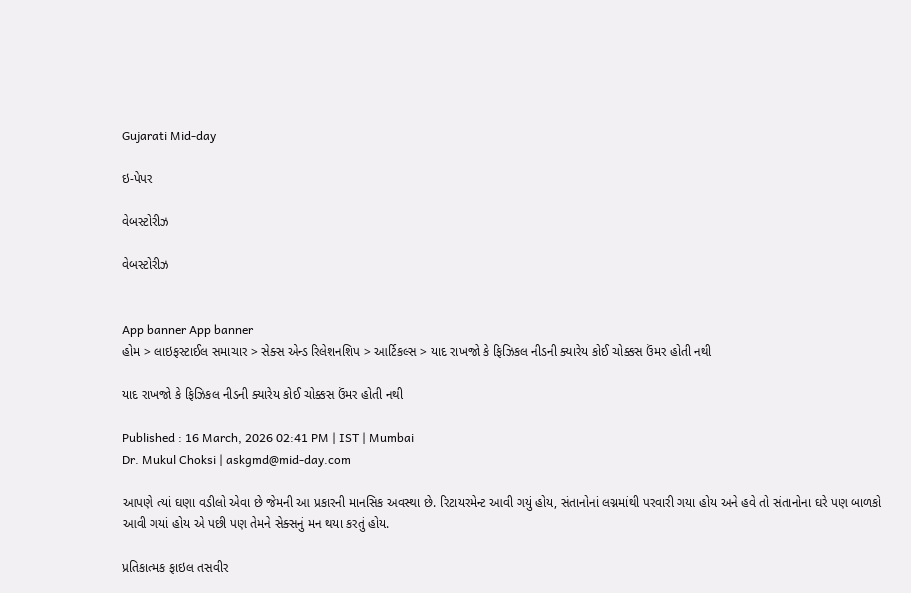Gujarati Mid-day

ઇ-પેપર

વેબસ્ટોરીઝ

વેબસ્ટોરીઝ


App banner App banner
હોમ > લાઇફસ્ટાઈલ સમાચાર > સેક્સ એન્ડ રિલેશનશિપ > આર્ટિકલ્સ > યાદ રાખજો કે ફિઝિકલ નીડની ક્યારેય કોઈ ચોક્કસ ઉંમર હોતી નથી

યાદ રાખજો કે ફિઝિકલ નીડની ક્યારેય કોઈ ચોક્કસ ઉંમર હોતી નથી

Published : 16 March, 2026 02:41 PM | IST | Mumbai
Dr. Mukul Choksi | askgmd@mid-day.com

આપણે ત્યાં ઘણા વડીલો એવા છે જેમની આ પ્રકારની માનસિક અવસ્થા છે. રિટાયરમેન્ટ આવી ગયું હોય, સંતાનોનાં લગ્નમાંથી પરવારી ગયા હોય અને હવે તો સંતાનોના ઘરે પણ બાળકો આવી ગયાં હોય એ પછી પણ તેમને સેક્સનું મન થયા કરતું હોય.

પ્રતિકાત્મક ફાઇલ તસવીર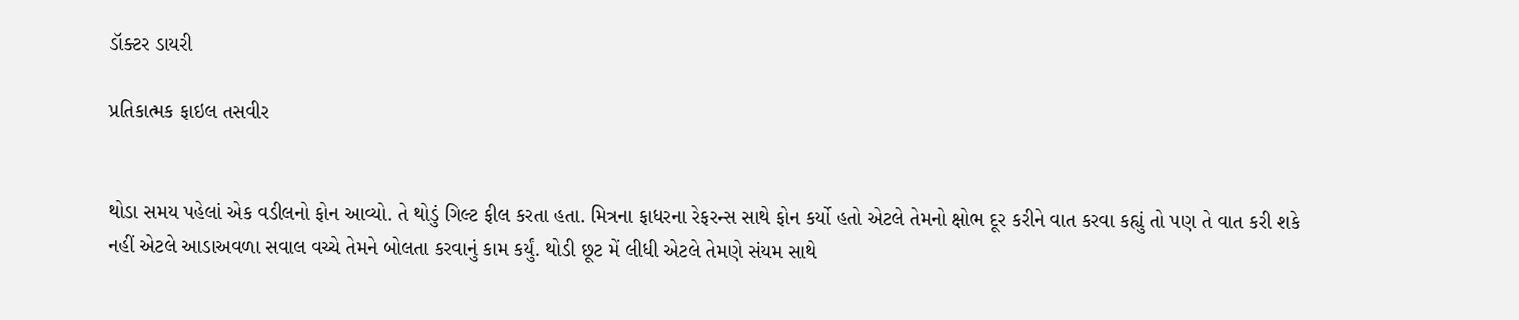ડૉક્ટર ડાયરી

પ્રતિકાત્મક ફાઇલ તસવીર


થોડા સમય પહેલાં એક વડીલનો ફોન આવ્યો. તે થોડું ગિલ્ટ ફીલ કરતા હતા. મિત્રના ફાધરના રેફરન્સ સાથે ફોન કર્યો હતો એટલે તેમનો ક્ષોભ દૂર કરીને વાત કરવા કહ્યું તો પણ તે વાત કરી શકે નહીં એટલે આડાઅવળા સવાલ વચ્ચે તેમને બોલતા કરવાનું કામ કર્યું. થોડી છૂટ મેં લીધી એટલે તેમણે સંયમ સાથે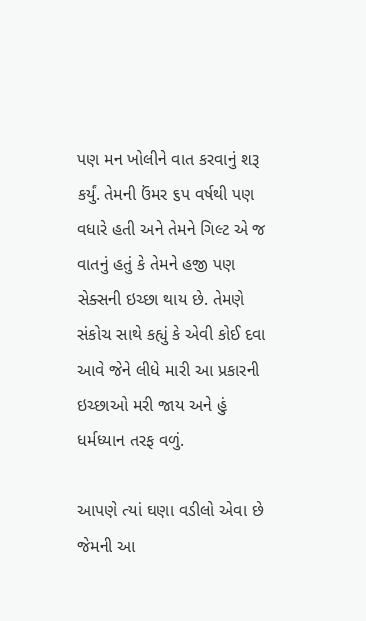પણ મન ખોલીને વાત કરવાનું શરૂ કર્યું. તેમની ઉંમર ૬પ વર્ષથી પણ વધારે હતી અને તેમને ગિલ્ટ એ જ વાતનું હતું કે તેમને હજી પણ સેક્સની ઇચ્છા થાય છે. તેમણે સંકોચ સાથે કહ્યું કે એવી કોઈ દવા આવે જેને લીધે મારી આ પ્રકારની ઇચ્છાઓ મરી જાય અને હું ધર્મધ્યાન તરફ વળું.

આપણે ત્યાં ઘણા વડીલો એવા છે જેમની આ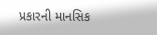પ્રકારની માનસિક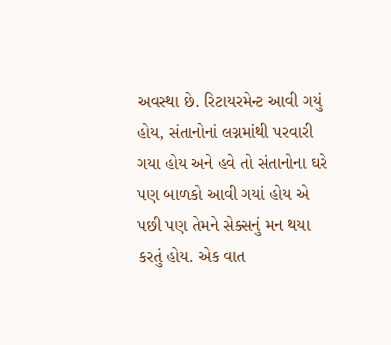અવસ્થા છે. રિટાયરમેન્ટ આવી ગયું હોય, સંતાનોનાં લગ્નમાંથી પરવારી ગયા હોય અને હવે તો સંતાનોના ઘરે પણ બાળકો આવી ગયાં હોય એ પછી પણ તેમને સેક્સનું મન થયા કરતું હોય. એક વાત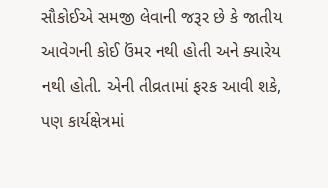સૌકોઈએ સમજી લેવાની જરૂર છે કે જાતીય આવેગની કોઈ ઉંમર નથી હોતી અને ક્યારેય નથી હોતી. એની તીવ્રતામાં ફરક આવી શકે, પણ કાર્યક્ષેત્રમાં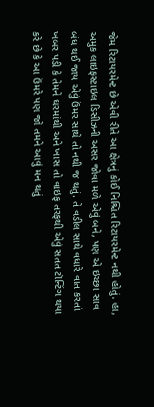જેમ રિટાયરમેન્ટ છે એવી રીતે આ ક્ષેત્રનું કોઈ નિશ્ચિત રિટાયરમેન્ટ નથી હોતું. હા, અમુક લાઇફસ્ટાઇલ ડિસીઝની અસર જોવા મળે એવું બને, પણ એ ઇચ્છા સાવ બંધ થઈ જાય એવું ઉંમર સાથે તો નથી જ થતું. તે વડીલ સાથે વધારે વાત કરતાં ખબર પડી કે તેમને ઘરમાંથી અને ખાસ તો વાઇફ તરફથી એવું સતત ટૉન્ટિંગ થયા કરે છે કે આ ઉંમરે પણ જો તમને આવું મન થતું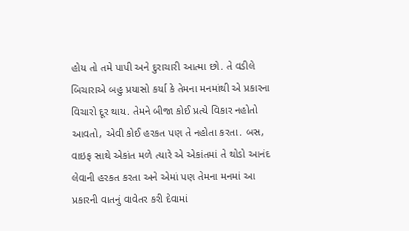હોય તો તમે પાપી અને દુરાચારી આત્મા છો. તે વડીલે બિચારાએ બહુ પ્રયાસો કર્યા કે તેમના મનમાંથી એ પ્રકારના વિચારો દૂર થાય. તેમને બીજા કોઈ પ્રત્યે વિકાર નહોતો આવતો, એવી કોઈ હરકત પણ તે નહોતા કરતા. બસ, વાઇફ સાથે એકાંત મળે ત્યારે એ એકાંતમાં તે થોડો આનંદ લેવાની હરકત કરતા અને એમાં પણ તેમના મનમાં આ પ્રકારની વાતનું વાવેતર કરી દેવામાં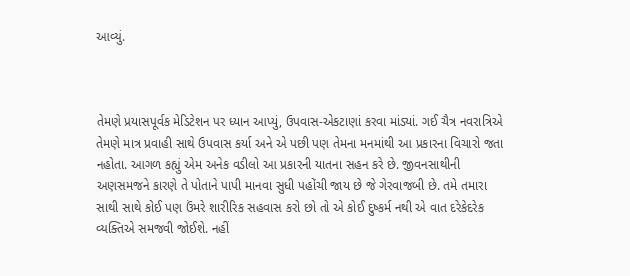આવ્યું.



તેમણે પ્રયાસપૂર્વક મેડિટેશન પર ધ્યાન આપ્યું, ઉપવાસ-એકટાણાં કરવા માંડ્યાં. ગઈ ચૈત્ર નવરાત્રિએ તેમણે માત્ર પ્રવાહી સાથે ઉપવાસ કર્યા અને એ પછી પણ તેમના મનમાંથી આ પ્રકારના વિચારો જતા નહોતા. આગળ કહ્યું એમ અનેક વડીલો આ પ્રકારની યાતના સહન કરે છે. જીવનસાથીની અણસમજને કારણે તે પોતાને પાપી માનવા સુધી પહોંચી જાય છે જે ગેરવાજબી છે. તમે તમારા સાથી સાથે કોઈ પણ ઉંમરે શારીરિક સહવાસ કરો છો તો એ કોઈ દુષ્કર્મ નથી એ વાત દરેકેદરેક વ્યક્તિએ સમજવી જોઈશે. નહીં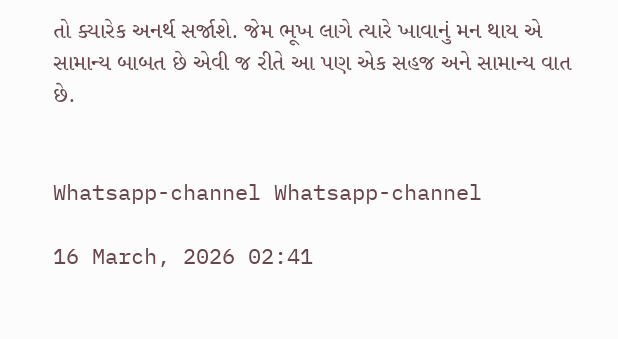તો ક્યારેક અનર્થ સર્જાશે. જેમ ભૂખ લાગે ત્યારે ખાવાનું મન થાય એ સામાન્ય બાબત છે એવી જ રીતે આ પણ એક સહજ અને સામાન્ય વાત છે.


Whatsapp-channel Whatsapp-channel

16 March, 2026 02:41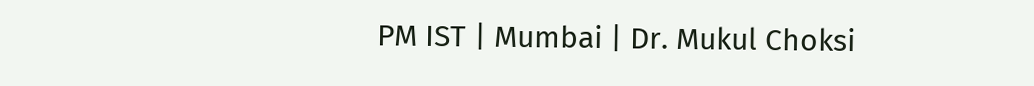PM IST | Mumbai | Dr. Mukul Choksi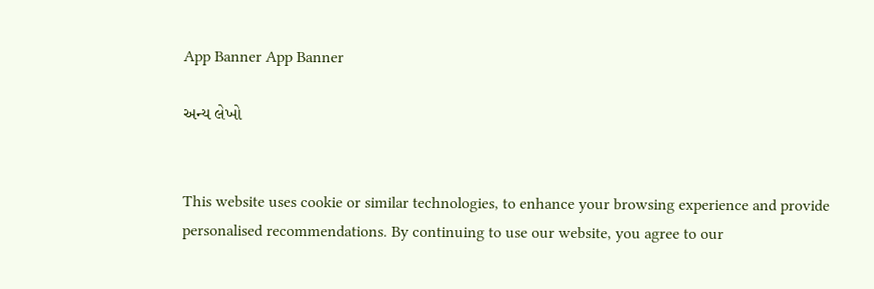App Banner App Banner

અન્ય લેખો


This website uses cookie or similar technologies, to enhance your browsing experience and provide personalised recommendations. By continuing to use our website, you agree to our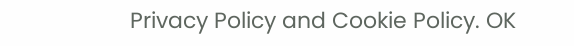Privacy Policy and Cookie Policy. OK